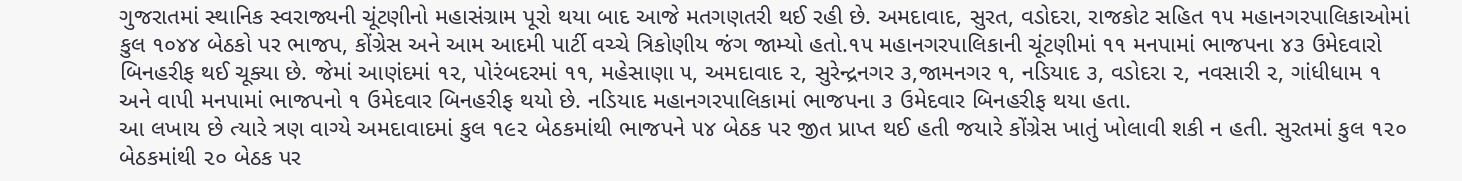ગુજરાતમાં સ્થાનિક સ્વરાજ્યની ચૂંટણીનો મહાસંગ્રામ પૂરો થયા બાદ આજે મતગણતરી થઈ રહી છે. અમદાવાદ, સુરત, વડોદરા, રાજકોટ સહિત ૧૫ મહાનગરપાલિકાઓમાં કુલ ૧૦૪૪ બેઠકો પર ભાજપ, કોંગ્રેસ અને આમ આદમી પાર્ટી વચ્ચે ત્રિકોણીય જંગ જામ્યો હતો.૧૫ મહાનગરપાલિકાની ચૂંટણીમાં ૧૧ મનપામાં ભાજપના ૪૩ ઉમેદવારો બિનહરીફ થઈ ચૂક્યા છે. જેમાં આણંદમાં ૧૨, પોરંબદરમાં ૧૧, મહેસાણા ૫, અમદાવાદ ૨, સુરેન્દ્રનગર ૩,જામનગર ૧, નડિયાદ ૩, વડોદરા ૨, નવસારી ૨, ગાંધીધામ ૧ અને વાપી મનપામાં ભાજપનો ૧ ઉમેદવાર બિનહરીફ થયો છે. નડિયાદ મહાનગરપાલિકામાં ભાજપના ૩ ઉમેદવાર બિનહરીફ થયા હતા.
આ લખાય છે ત્યારે ત્રણ વાગ્યે અમદાવાદમાં કુલ ૧૯૨ બેઠકમાંથી ભાજપને ૫૪ બેઠક પર જીત પ્રાપ્ત થઈ હતી જયારે કોંગ્રેસ ખાતું ખોલાવી શકી ન હતી. સુરતમાં કુલ ૧૨૦ બેઠકમાંથી ૨૦ બેઠક પર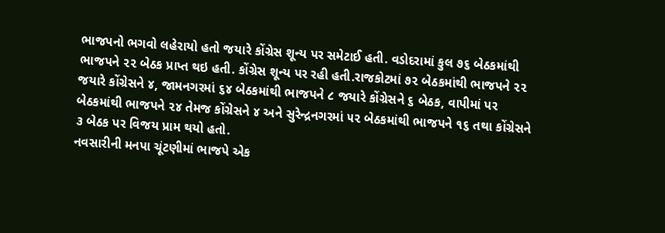ભાજપનો ભગવો લહેરાયો હતો જયારે કોંગ્રેસ શૂન્ય પર સમેટાઈ હતી. વડોદરામાં કુલ ૭૬ બેઠકમાંથી ભાજપને ૨૨ બેઠક પ્રાપ્ત થઇ હતી. કોંગ્રેસ શૂન્ય પર રહી હતી.રાજકોટમાં ૭૨ બેઠકમાંથી ભાજપને ૨૨ જયારે કોંગ્રેસને ૪, જામનગરમાં ૬૪ બેઠકમાંથી ભાજપને ૮ જયારે કોંગ્રેસને ૬ બેઠક, વાપીમાં પર બેઠકમાંથી ભાજપને ૨૪ તેમજ કોંગ્રેસને ૪ અને સુરેન્દ્રનગરમાં ૫૨ બેઠકમાંથી ભાજપને ૧૬ તથા કોંગ્રેસને ૩ બેઠક પર વિજય પ્રામ થયો હતો.
નવસારીની મનપા ચૂંટણીમાં ભાજપે એક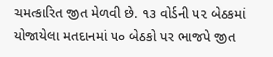ચમત્કારિત જીત મેળવી છે. ૧૩ વોર્ડની ૫૨ બેઠકમાં યોજાયેલા મતદાનમાં ૫૦ બેઠકો પર ભાજપે જીત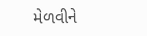મેળવીને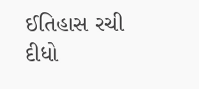ઈતિહાસ રચી દીધો